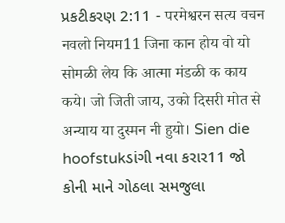પ્રકટીકરણ 2:11 - परमेश्वरन सत्य वचन नवलो नियम11 जिना कान होय वो यो सोमळी लेय कि आत्मा मंडळी क काय कये। जो जिती जाय, उको दिसरी मोत से अन्याय या दुस्मन नी हुयो। Sien die hoofstukડાંગી નવા કરાર11 જો કોની માને ગોઠલા સમજુલા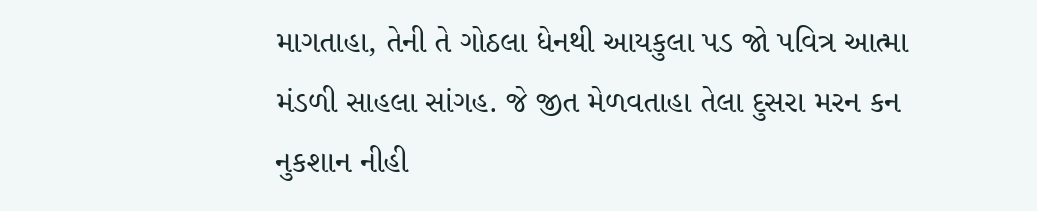માગતાહા, તેની તે ગોઠલા ધેનથી આયકુલા પડ જો પવિત્ર આત્મા મંડળી સાહલા સાંગહ. જે જીત મેળવતાહા તેલા દુસરા મરન કન નુકશાન નીહી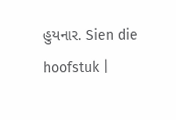હુયનાર. Sien die hoofstuk |